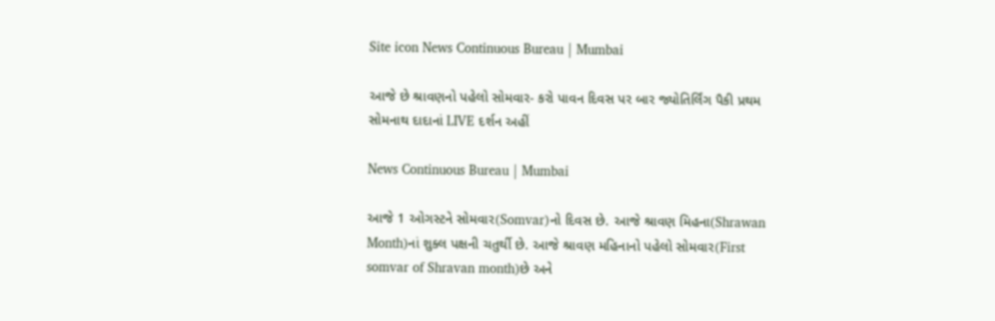Site icon News Continuous Bureau | Mumbai

આજે છે શ્રાવણનો પહેલો સોમવાર- કરો પાવન દિવસ પર બાર જ્યોતિર્લિંગ પૈકી પ્રથમ સોમનાથ દાદાનાં LIVE દર્શન અહીં

News Continuous Bureau | Mumbai

આજે 1 ઓગસ્ટને સોમવાર(Somvar)નો દિવસ છે. આજે શ્રાવણ મિહના(Shrawan Month)નાં શુક્લ પક્ષની ચતુર્થી છે. આજે શ્રાવણ મહિનાનો પહેલો સોમવાર(First somvar of Shravan month)છે અને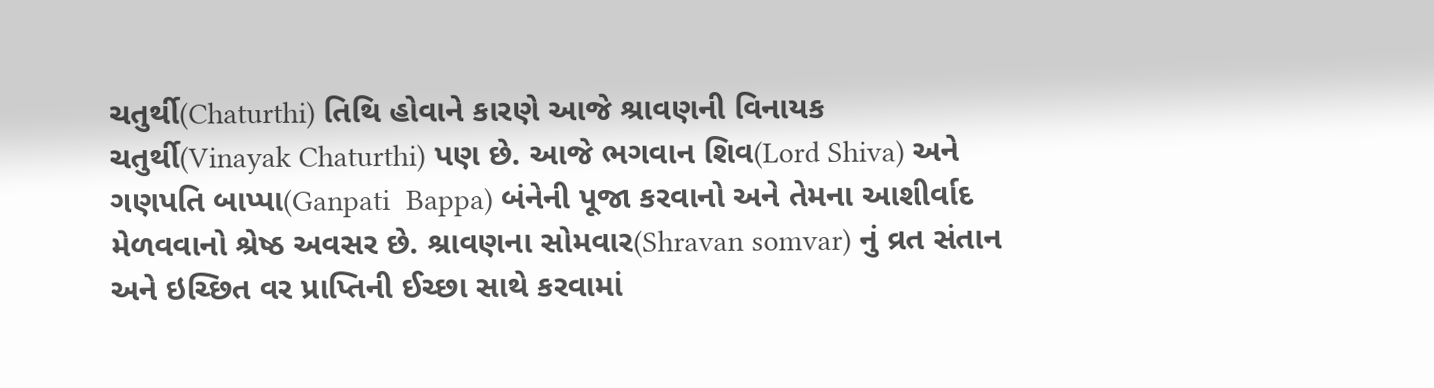ચતુર્થી(Chaturthi) તિથિ હોવાને કારણે આજે શ્રાવણની વિનાયક ચતુર્થી(Vinayak Chaturthi) પણ છે. આજે ભગવાન શિવ(Lord Shiva) અને ગણપતિ બાપ્પા(Ganpati  Bappa) બંનેની પૂજા કરવાનો અને તેમના આશીર્વાદ મેળવવાનો શ્રેષ્ઠ અવસર છે. શ્રાવણના સોમવાર(Shravan somvar) નું વ્રત સંતાન અને ઇચ્છિત વર પ્રાપ્તિની ઈચ્છા સાથે કરવામાં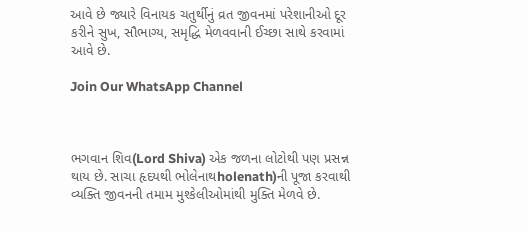આવે છે જ્યારે વિનાયક ચતુર્થીનું વ્રત જીવનમાં પરેશાનીઓ દૂર કરીને સુખ, સૌભાગ્ય, સમૃદ્ધિ મેળવવાની ઈચ્છા સાથે કરવામાં આવે છે.

Join Our WhatsApp Channel



ભગવાન શિવ(Lord Shiva) એક જળના લોટોથી પણ પ્રસન્ન થાય છે. સાચા હૃદયથી ભોલેનાથholenath)ની પૂજા કરવાથી વ્યક્તિ જીવનની તમામ મુશ્કેલીઓમાંથી મુક્તિ મેળવે છે.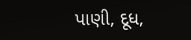પાણી, દૂધ,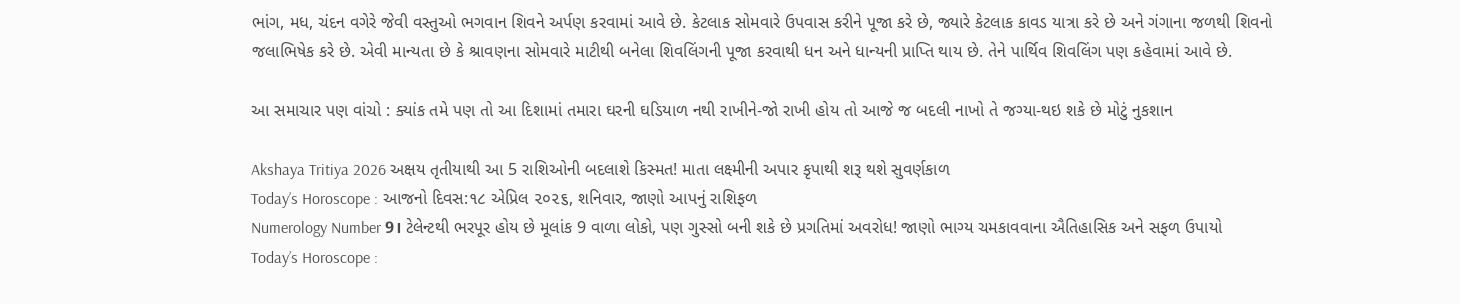ભાંગ, મધ, ચંદન વગેરે જેવી વસ્તુઓ ભગવાન શિવને અર્પણ કરવામાં આવે છે. કેટલાક સોમવારે ઉપવાસ કરીને પૂજા કરે છે, જ્યારે કેટલાક કાવડ યાત્રા કરે છે અને ગંગાના જળથી શિવનો જલાભિષેક કરે છે. એવી માન્યતા છે કે શ્રાવણના સોમવારે માટીથી બનેલા શિવલિંગની પૂજા કરવાથી ધન અને ધાન્યની પ્રાપ્તિ થાય છે. તેને પાર્થિવ શિવલિંગ પણ કહેવામાં આવે છે.

આ સમાચાર પણ વાંચો : ક્યાંક તમે પણ તો આ દિશામાં તમારા ઘરની ઘડિયાળ નથી રાખીને-જો રાખી હોય તો આજે જ બદલી નાખો તે જગ્યા-થઇ શકે છે મોટું નુકશાન

Akshaya Tritiya 2026 અક્ષય તૃતીયાથી આ 5 રાશિઓની બદલાશે કિસ્મત! માતા લક્ષ્મીની અપાર કૃપાથી શરૂ થશે સુવર્ણકાળ
Today’s Horoscope : આજનો દિવસ:૧૮ એપ્રિલ ૨૦૨૬, શનિવાર, જાણો આપનું રાશિફળ
Numerology Number 9। ટેલેન્ટથી ભરપૂર હોય છે મૂલાંક 9 વાળા લોકો, પણ ગુસ્સો બની શકે છે પ્રગતિમાં અવરોધ! જાણો ભાગ્ય ચમકાવવાના ઐતિહાસિક અને સફળ ઉપાયો
Today’s Horoscope :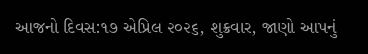આજનો દિવસ:૧૭ એપ્રિલ ૨૦૨૬, શુક્રવાર, જાણો આપનું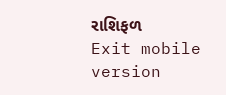રાશિફળ
Exit mobile version